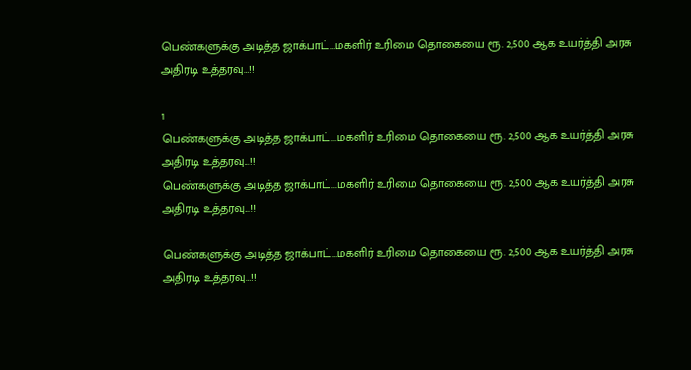பெண்களுக்கு அடித்த ஜாக்பாட்…மகளிர் உரிமை தொகையை ரூ. 2,500 ஆக உயர்த்தி அரசு அதிரடி உத்தரவு…!!

1
பெண்களுக்கு அடித்த ஜாக்பாட்...மகளிர் உரிமை தொகையை ரூ. 2,500 ஆக உயர்த்தி அரசு அதிரடி உத்தரவு...!!
பெண்களுக்கு அடித்த ஜாக்பாட்...மகளிர் உரிமை தொகையை ரூ. 2,500 ஆக உயர்த்தி அரசு அதிரடி உத்தரவு...!!

பெண்களுக்கு அடித்த ஜாக்பாட்…மகளிர் உரிமை தொகையை ரூ. 2,500 ஆக உயர்த்தி அரசு அதிரடி உத்தரவு…!!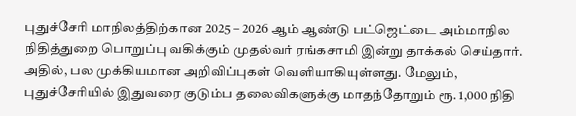புதுச்சேரி மாநிலத்திற்கான 2025 – 2026 ஆம் ஆண்டு பட்ஜெட்டை அம்மாநில நிதித்துறை பொறுப்பு வகிக்கும் முதல்வர் ரங்கசாமி இன்று தாக்கல் செய்தார். அதில், பல முக்கியமான அறிவிப்புகள் வெளியாகியுள்ளது. மேலும், புதுச்சேரியில் இதுவரை குடும்ப தலைவிகளுக்கு மாதந்தோறும் ரூ. 1,000 நிதி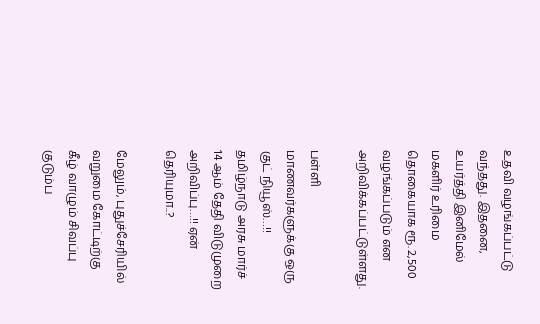உதவி வழங்கப்பட்டு வந்தது. இதனை, உயர்த்தி இனிமேல் மகளிர் உரிமை தொகையாக ரூ. 2,500 வழங்கப்படும் என அறிவிக்கப்பட்டுள்ளது.

பள்ளி மாணவர்களுக்கு ஒரு குட் நியூஸ்…!! தமிழ்நாடு அரசு மார்ச் 14 ஆம் தேதி விடுமுறை அறிவிப்பு…!! ஏன் தெரியுமா..?

மேலும், புதுச்சேரியில் வறுமை கோட்டிற்கு கீழ் வாழும் சிவப்பு குடும்ப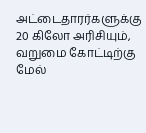அட்டைதாரர்களுக்கு 20 கிலோ அரிசியும், வறுமை கோட்டிற்கு மேல்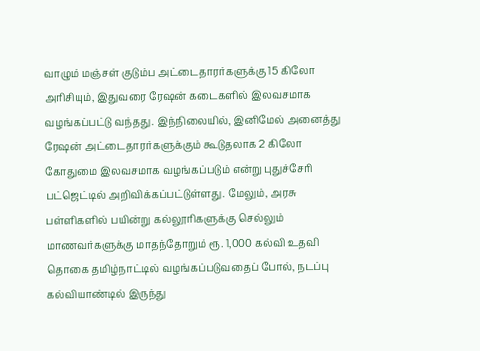வாழும் மஞ்சள் குடும்ப அட்டைதாரர்களுக்கு 15 கிலோ அரிசியும், இதுவரை ரேஷன் கடைகளில் இலவசமாக வழங்கப்பட்டு வந்தது. இந்நிலையில், இனிமேல் அனைத்து ரேஷன் அட்டைதாரர்களுக்கும் கூடுதலாக 2 கிலோ கோதுமை இலவசமாக வழங்கப்படும் என்று புதுச்சேரி பட்ஜெட்டில் அறிவிக்கப்பட்டுள்ளது. மேலும், அரசு பள்ளிகளில் பயின்று கல்லூரிகளுக்கு செல்லும் மாணவர்களுக்கு மாதந்தோறும் ரூ. 1,000 கல்வி உதவி தொகை தமிழ்நாட்டில் வழங்கப்படுவதைப் போல், நடப்பு கல்வியாண்டில் இருந்து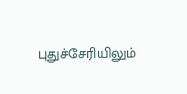புதுச்சேரியிலும்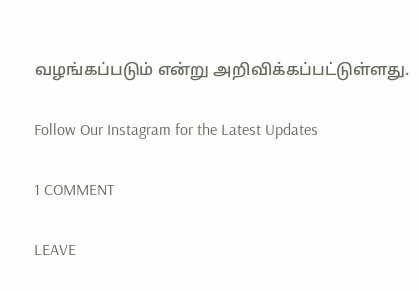வழங்கப்படும் என்று அறிவிக்கப்பட்டுள்ளது.

Follow Our Instagram for the Latest Updates

1 COMMENT

LEAVE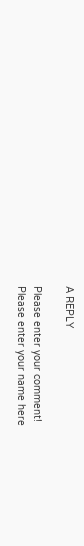A REPLY

Please enter your comment!
Please enter your name here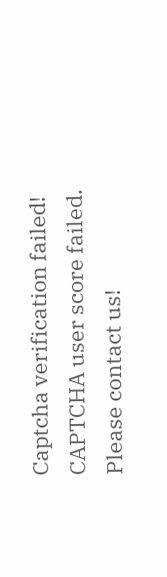Captcha verification failed!
CAPTCHA user score failed. Please contact us!